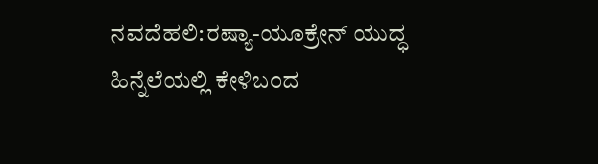ನವದೆಹಲಿ:ರಷ್ಯಾ-ಯೂಕ್ರೇನ್ ಯುದ್ಧ ಹಿನ್ನೆಲೆಯಲ್ಲಿ ಕೇಳಿಬಂದ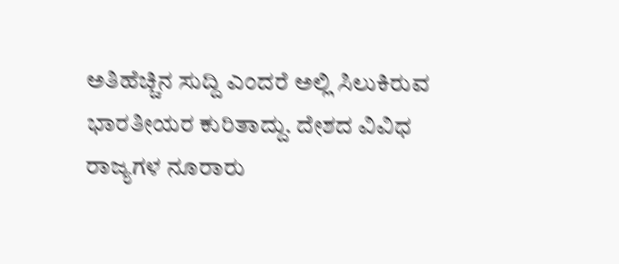ಅತಿಹೆಚ್ಚಿನ ಸುದ್ದಿ ಎಂದರೆ ಅಲ್ಲಿ ಸಿಲುಕಿರುವ ಭಾರತೀಯರ ಕುರಿತಾದ್ದು. ದೇಶದ ವಿವಿಧ ರಾಜ್ಯಗಳ ನೂರಾರು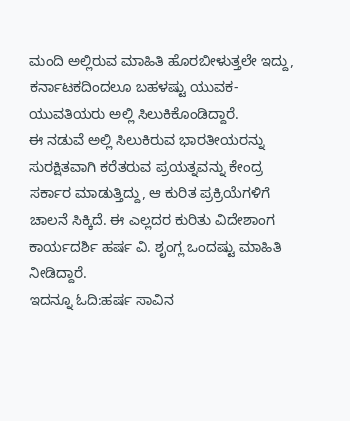ಮಂದಿ ಅಲ್ಲಿರುವ ಮಾಹಿತಿ ಹೊರಬೀಳುತ್ತಲೇ ಇದ್ದು, ಕರ್ನಾಟಕದಿಂದಲೂ ಬಹಳಷ್ಟು ಯುವಕ-ಯುವತಿಯರು ಅಲ್ಲಿ ಸಿಲುಕಿಕೊಂಡಿದ್ದಾರೆ.
ಈ ನಡುವೆ ಅಲ್ಲಿ ಸಿಲುಕಿರುವ ಭಾರತೀಯರನ್ನು ಸುರಕ್ಷಿತವಾಗಿ ಕರೆತರುವ ಪ್ರಯತ್ನವನ್ನು ಕೇಂದ್ರ ಸರ್ಕಾರ ಮಾಡುತ್ತಿದ್ದು, ಆ ಕುರಿತ ಪ್ರಕ್ರಿಯೆಗಳಿಗೆ ಚಾಲನೆ ಸಿಕ್ಕಿದೆ. ಈ ಎಲ್ಲದರ ಕುರಿತು ವಿದೇಶಾಂಗ ಕಾರ್ಯದರ್ಶಿ ಹರ್ಷ ವಿ. ಶೃಂಗ್ಲ ಒಂದಷ್ಟು ಮಾಹಿತಿ ನೀಡಿದ್ದಾರೆ.
ಇದನ್ನೂ ಓದಿ:ಹರ್ಷ ಸಾವಿನ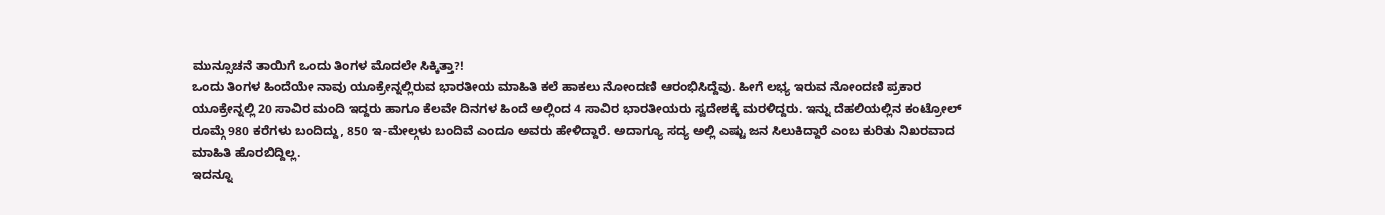ಮುನ್ಸೂಚನೆ ತಾಯಿಗೆ ಒಂದು ತಿಂಗಳ ಮೊದಲೇ ಸಿಕ್ಕಿತ್ತಾ?!
ಒಂದು ತಿಂಗಳ ಹಿಂದೆಯೇ ನಾವು ಯೂಕ್ರೇನ್ನಲ್ಲಿರುವ ಭಾರತೀಯ ಮಾಹಿತಿ ಕಲೆ ಹಾಕಲು ನೋಂದಣಿ ಆರಂಭಿಸಿದ್ದೆವು. ಹೀಗೆ ಲಭ್ಯ ಇರುವ ನೋಂದಣಿ ಪ್ರಕಾರ ಯೂಕ್ರೇನ್ನಲ್ಲಿ 20 ಸಾವಿರ ಮಂದಿ ಇದ್ದರು ಹಾಗೂ ಕೆಲವೇ ದಿನಗಳ ಹಿಂದೆ ಅಲ್ಲಿಂದ 4 ಸಾವಿರ ಭಾರತೀಯರು ಸ್ವದೇಶಕ್ಕೆ ಮರಳಿದ್ದರು. ಇನ್ನು ದೆಹಲಿಯಲ್ಲಿನ ಕಂಟ್ರೋಲ್ ರೂಮ್ಗೆ 980 ಕರೆಗಳು ಬಂದಿದ್ದು, 850 ಇ-ಮೇಲ್ಗಳು ಬಂದಿವೆ ಎಂದೂ ಅವರು ಹೇಳಿದ್ದಾರೆ. ಅದಾಗ್ಯೂ ಸದ್ಯ ಅಲ್ಲಿ ಎಷ್ಟು ಜನ ಸಿಲುಕಿದ್ದಾರೆ ಎಂಬ ಕುರಿತು ನಿಖರವಾದ ಮಾಹಿತಿ ಹೊರಬಿದ್ದಿಲ್ಲ.
ಇದನ್ನೂ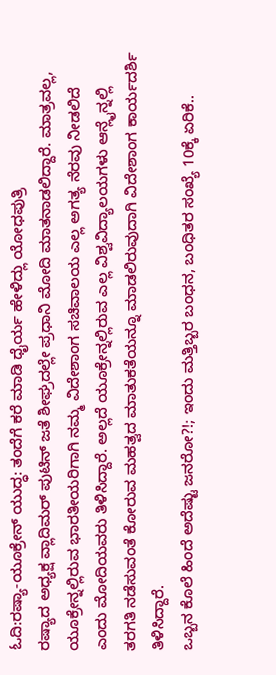ಓದಿ:ರಷ್ಯಾ-ಯೂಕ್ರೇನ್ ಯುದ್ಧ: ತಂದೆಗೆ ಕರೆ ಮಾಡಿ ಧೈರ್ಯ ಹೇಳಿದ್ಲು ಯೋಧಪುತ್ರಿ
ರಷ್ಯಾದ ಅಧ್ಯಕ್ಷ ವ್ಲಾದಿಮರ್ ಪುಟಿನ್ ಜತೆ ಶೀಘ್ರದಲ್ಲೇ ಪ್ರಧಾನಿ ಮೋದಿ ಮಾತನಾಡಲಿದ್ದಾರೆ. ಮಾತ್ರವಲ್ಲ, ಯೂಕ್ರೇನ್ನಲ್ಲಿರುವ ಭಾರತೀಯರಿಗಾಗಿ ನಮ್ಮ ವಿದೇಶಾಂಗ ಸಚಿವಾಲಯ ಎಲ್ಲ ಅಗತ್ಯ ನೆರವು ನೀಡಲಿದೆ ಎಂದು ಮೋದಿಯವರು ತಿಳಿಸಿದ್ದಾರೆ. ಅಲ್ಲದೆ ಯೂಕ್ರೇನ್ನಲ್ಲಿರುವ ಎಲ್ಲ ವಿಶ್ವವಿದ್ಯಾಲಯಗಳು ಆನ್ಲೈನ್ನಲ್ಲಿ ತರಗತಿ ನಡೆಸುವಂತೆ ಕೋರುವ ಮಹತ್ವದ ಮಾತುಕತೆಯನ್ನೂ ಮಾಡಲಿರುವುದಾಗಿ ವಿದೇಶಾಂಗ ಕಾರ್ಯದರ್ಶಿ ತಿಳಿಸಿದ್ದಾರೆ.
ಒಬ್ಬನ ಕೊಲೆ ಹಿಂದೆ ಅದೆಷ್ಟು ಜನರೋ?!; ಇಂದು ಮತ್ತಿಬ್ಬರ ಬಂಧನ, ಬಂಧಿತರ ಸಂಖ್ಯೆ 10ಕ್ಕೆ ಏರಿಕೆ..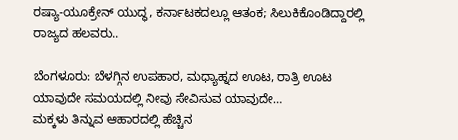ರಷ್ಯಾ-ಯೂಕ್ರೇನ್ ಯುದ್ಧ, ಕರ್ನಾಟಕದಲ್ಲೂ ಆತಂಕ; ಸಿಲುಕಿಕೊಂಡಿದ್ದಾರಲ್ಲಿ ರಾಜ್ಯದ ಹಲವರು..

ಬೆಂಗಳೂರು: ಬೆಳಗ್ಗಿನ ಉಪಹಾರ, ಮಧ್ಯಾಹ್ನದ ಊಟ, ರಾತ್ರಿ ಊಟ ಯಾವುದೇ ಸಮಯದಲ್ಲಿ ನೀವು ಸೇವಿಸುವ ಯಾವುದೇ…
ಮಕ್ಕಳು ತಿನ್ನುವ ಆಹಾರದಲ್ಲಿ ಹೆಚ್ಚಿನ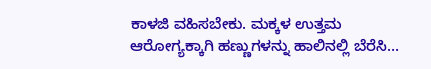ಕಾಳಜಿ ವಹಿಸಬೇಕು. ಮಕ್ಕಳ ಉತ್ತಮ ಆರೋಗ್ಯಕ್ಕಾಗಿ ಹಣ್ಣುಗಳನ್ನು ಹಾಲಿನಲ್ಲಿ ಬೆರೆಸಿ…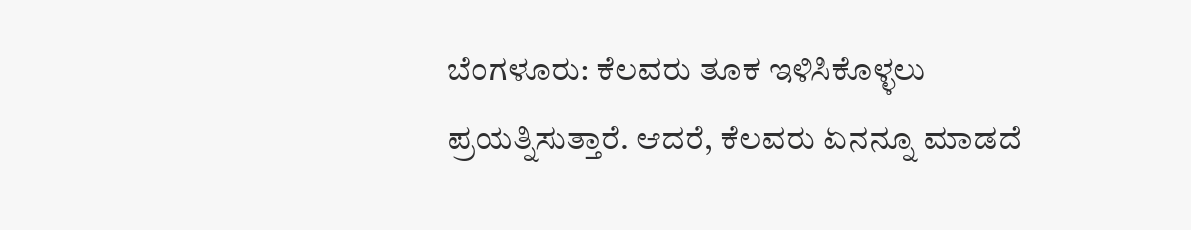ಬೆಂಗಳೂರು: ಕೆಲವರು ತೂಕ ಇಳಿಸಿಕೊಳ್ಳಲು ಪ್ರಯತ್ನಿಸುತ್ತಾರೆ. ಆದರೆ, ಕೆಲವರು ಏನನ್ನೂ ಮಾಡದೆ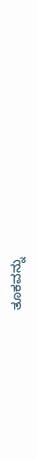ತೂಕವನ್ನು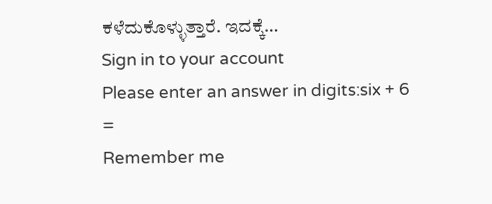ಕಳೆದುಕೊಳ್ಳುತ್ತಾರೆ. ಇದಕ್ಕೆ…
Sign in to your account
Please enter an answer in digits:six + 6 =
Remember me